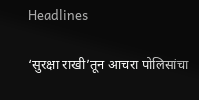Headlines

‘सुरक्षा राखी’तून आचरा पोलिसांचा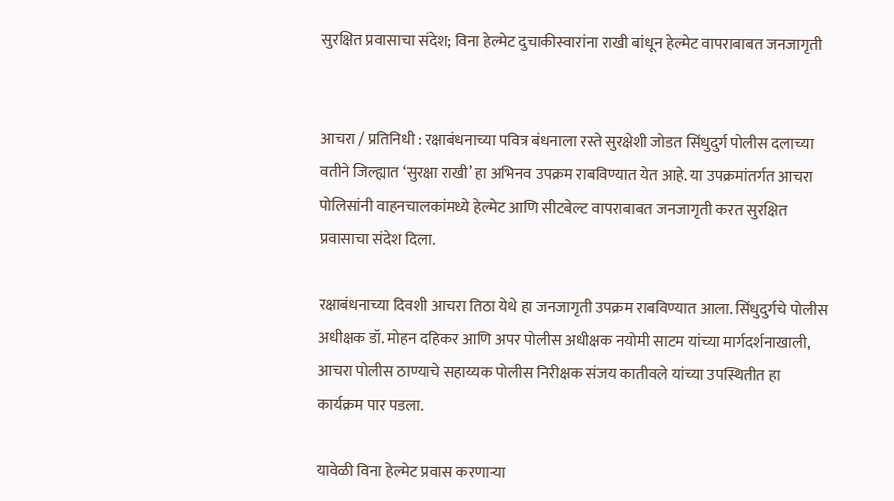सुरक्षित प्रवासाचा संदेश; विना हेल्मेट दुचाकीस्वारांना राखी बांधून हेल्मेट वापराबाबत जनजागृती


आचरा / प्रतिनिधी : रक्षाबंधनाच्या पवित्र बंधनाला रस्ते सुरक्षेशी जोडत सिंधुदुर्ग पोलीस दलाच्या वतीने जिल्ह्यात ‘सुरक्षा राखी’ हा अभिनव उपक्रम राबविण्यात येत आहे. या उपक्रमांतर्गत आचरा पोलिसांनी वाहनचालकांमध्ये हेल्मेट आणि सीटबेल्ट वापराबाबत जनजागृती करत सुरक्षित प्रवासाचा संदेश दिला.

रक्षाबंधनाच्या दिवशी आचरा तिठा येथे हा जनजागृती उपक्रम राबविण्यात आला. सिंधुदुर्गचे पोलीस अधीक्षक डॉ. मोहन दहिकर आणि अपर पोलीस अधीक्षक नयोमी साटम यांच्या मार्गदर्शनाखाली, आचरा पोलीस ठाण्याचे सहाय्यक पोलीस निरीक्षक संजय कातीवले यांच्या उपस्थितीत हा कार्यक्रम पार पडला.

यावेळी विना हेल्मेट प्रवास करणाऱ्या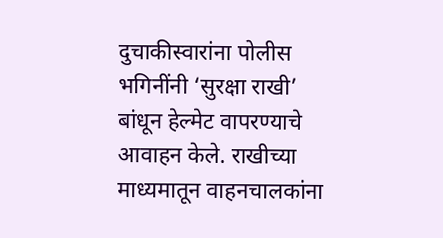दुचाकीस्वारांना पोलीस भगिनींनी ‘सुरक्षा राखी’ बांधून हेल्मेट वापरण्याचे आवाहन केले. राखीच्या माध्यमातून वाहनचालकांना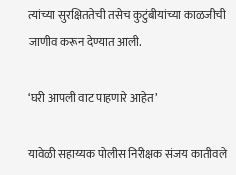त्यांच्या सुरक्षिततेची तसेच कुटुंबीयांच्या काळजीची जाणीव करून देण्यात आली.

‘घरी आपली वाट पाहणारे आहेत’

यावेळी सहाय्यक पोलीस निरीक्षक संजय कातीवले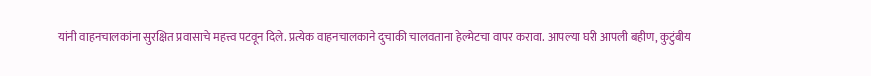यांनी वाहनचालकांना सुरक्षित प्रवासाचे महत्त्व पटवून दिले. प्रत्येक वाहनचालकाने दुचाकी चालवताना हेल्मेटचा वापर करावा. आपल्या घरी आपली बहीण, कुटुंबीय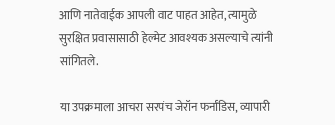आणि नातेवाईक आपली वाट पाहत आहेत, त्यामुळे सुरक्षित प्रवासासाठी हेल्मेट आवश्यक असल्याचे त्यांनी सांगितले.

या उपक्रमाला आचरा सरपंच जेरॉन फर्नांडिस, व्यापारी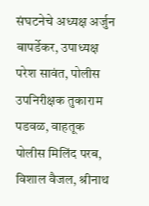संघटनेचे अध्यक्ष अर्जुन बापर्डेकर, उपाध्यक्ष परेश सावंत, पोलीस उपनिरीक्षक तुकाराम पडवळ, वाहतूक पोलीस मिलिंद परब, विशाल वैजल, श्रीनाथ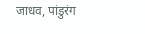जाधव, पांडुरंग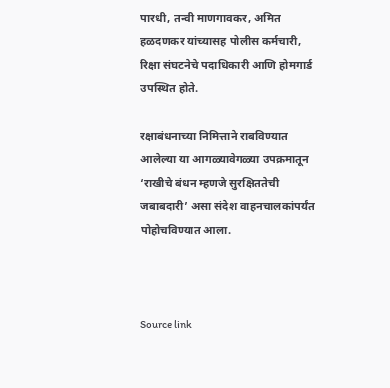पारधी, तन्वी माणगावकर, अमित हळदणकर यांच्यासह पोलीस कर्मचारी, रिक्षा संघटनेचे पदाधिकारी आणि होमगार्ड उपस्थित होते.

रक्षाबंधनाच्या निमित्ताने राबविण्यात आलेल्या या आगळ्यावेगळ्या उपक्रमातून ‘राखीचे बंधन म्हणजे सुरक्षिततेची जबाबदारी’ असा संदेश वाहनचालकांपर्यंत पोहोचविण्यात आला.



Source link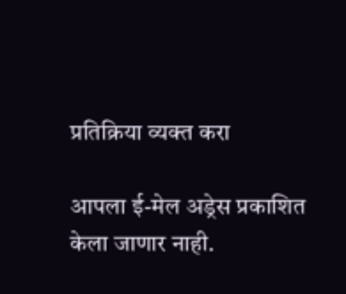प्रतिक्रिया व्यक्त करा

आपला ई-मेल अड्रेस प्रकाशित केला जाणार नाही.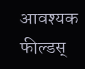आवश्यक फील्डस्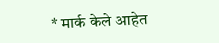* मार्क केले आहेत